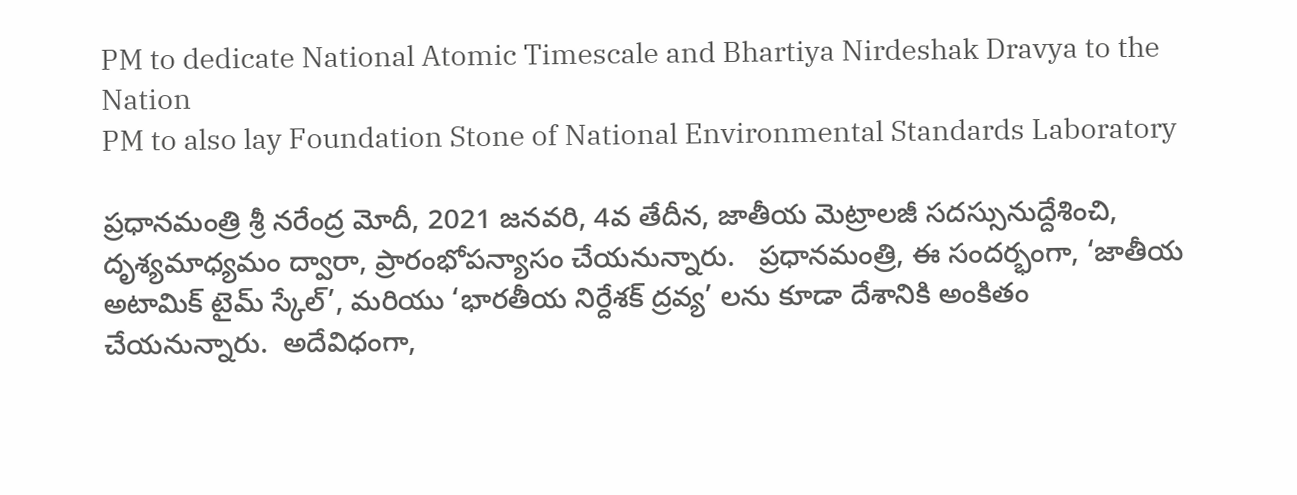PM to dedicate National Atomic Timescale and Bhartiya Nirdeshak Dravya to the Nation
PM to also lay Foundation Stone of National Environmental Standards Laboratory

ప్రధానమంత్రి శ్రీ నరేంద్ర మోదీ, 2021 జనవరి, 4వ తేదీన, జాతీయ మెట్రాలజీ సదస్సునుద్దేశించి, దృశ్యమాధ్యమం ద్వారా, ప్రారంభోపన్యాసం చేయనున్నారు.   ప్రధానమంత్రి, ఈ సందర్భంగా, ‘జాతీయ అటామిక్ టైమ్ స్కేల్’, మరియు ‘భారతీయ నిర్దేశక్ ద్రవ్య’ లను కూడా దేశానికి అంకితం చేయనున్నారు.  అదేవిధంగా,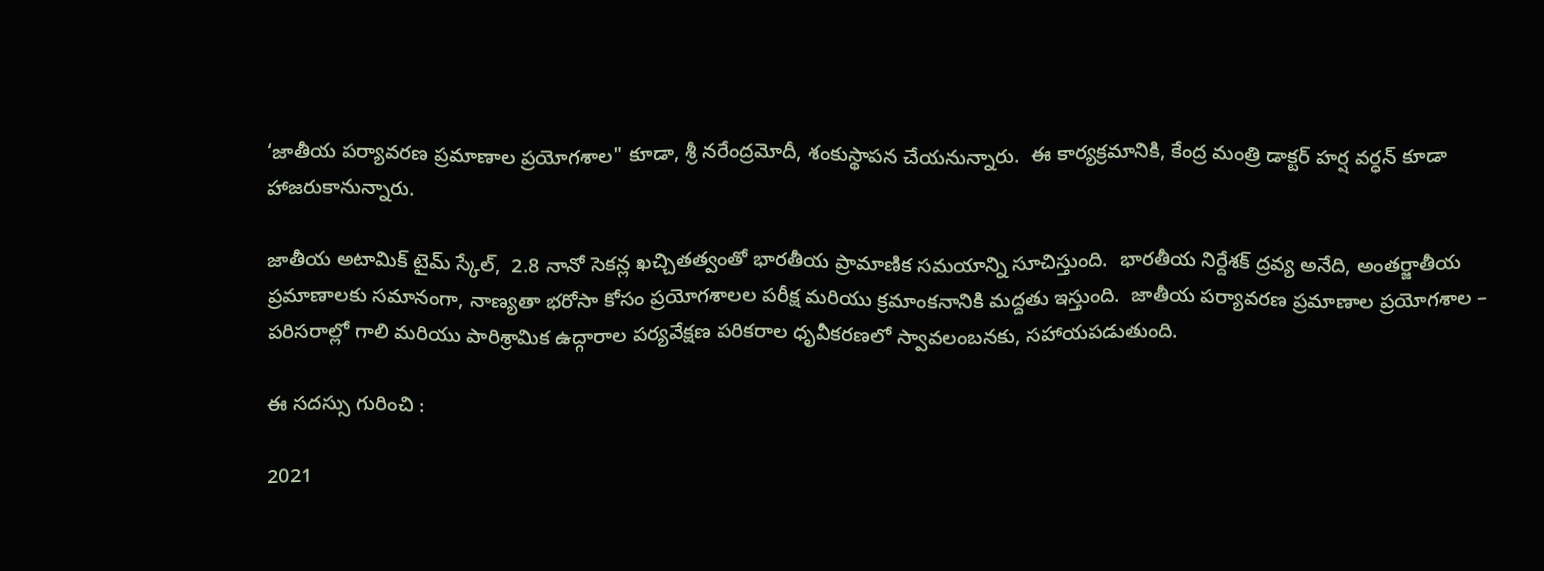‘జాతీయ పర్యావరణ ప్రమాణాల ప్రయోగశాల" కూడా, శ్రీ నరేంద్రమోదీ, శంకుస్థాపన చేయనున్నారు.  ఈ కార్యక్రమానికి, కేంద్ర మంత్రి డాక్టర్ హర్ష వర్ధన్ కూడా హాజరుకానున్నారు.

జాతీయ అటామిక్ టైమ్ స్కేల్,  2.8 నానో సెకన్ల ఖచ్చితత్వంతో భారతీయ ప్రామాణిక సమయాన్ని సూచిస్తుంది.  భారతీయ నిర్దేశక్ ద్రవ్య అనేది, అంతర్జాతీయ ప్రమాణాలకు సమానంగా, నాణ్యతా భరోసా కోసం ప్రయోగశాలల పరీక్ష మరియు క్రమాంకనానికి మద్దతు ఇస్తుంది.  జాతీయ పర్యావరణ ప్రమాణాల ప్రయోగశాల – పరిసరాల్లో గాలి మరియు పారిశ్రామిక ఉద్గారాల పర్యవేక్షణ పరికరాల ధృవీకరణలో స్వావలంబనకు, సహాయపడుతుంది.

ఈ సదస్సు గురించి :

2021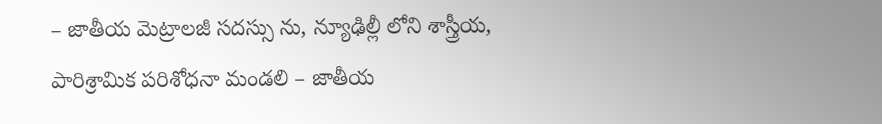– జాతీయ మెట్రాలజీ సదస్సు ను, న్యూఢిల్లీ లోని శాస్త్రీయ, పారిశ్రామిక పరిశోధనా మండలి – జాతీయ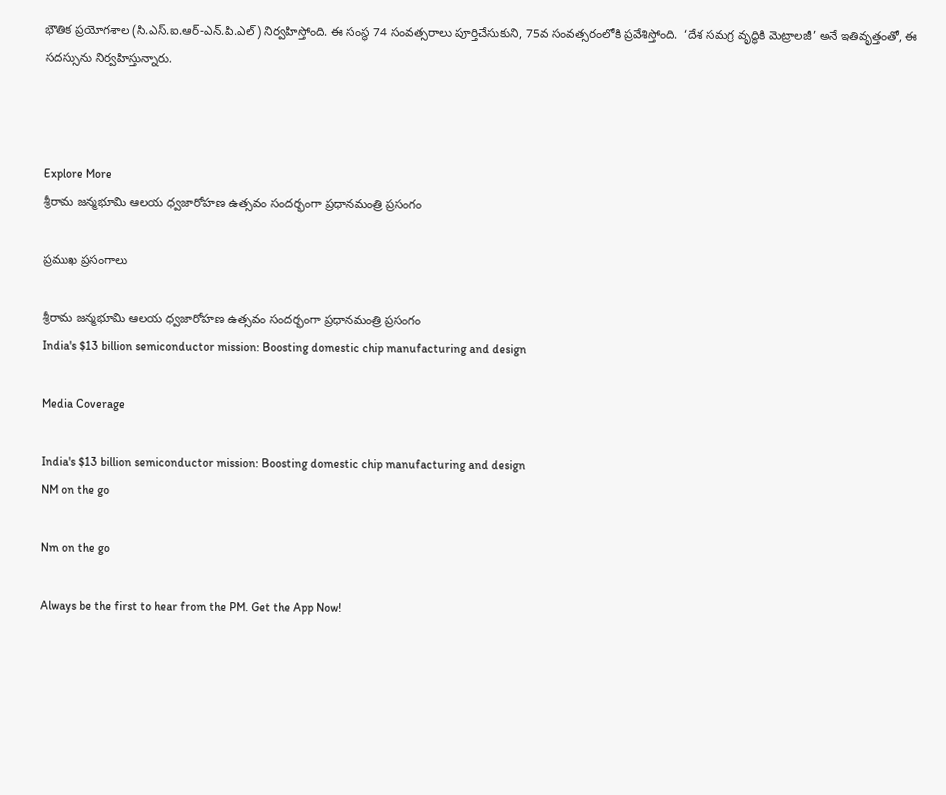భౌతిక ప్రయోగశాల (సి.ఎస్.ఐ.ఆర్-ఎన్.పి.ఎల్) నిర్వహిస్తోంది. ఈ సంస్థ 74 సంవత్సరాలు పూర్తిచేసుకుని, 75వ సంవత్సరంలోకి ప్రవేశిస్తోంది.  ‘దేశ సమగ్ర వృద్ధికి మెట్రాలజీ’ అనే ఇతివృత్తంతో, ఈ సదస్సును నిర్వహిస్తున్నారు.



Explore More
శ్రీరామ జన్మభూమి ఆలయ ధ్వజారోహణ ఉత్సవం సందర్భంగా ప్రధానమంత్రి ప్రసంగం

ప్రముఖ ప్రసంగాలు

శ్రీరామ జన్మభూమి ఆలయ ధ్వజారోహణ ఉత్సవం సందర్భంగా ప్రధానమంత్రి ప్రసంగం
India's $13 billion semiconductor mission: Boosting domestic chip manufacturing and design

Media Coverage

India's $13 billion semiconductor mission: Boosting domestic chip manufacturing and design
NM on the go

Nm on the go

Always be the first to hear from the PM. Get the App Now!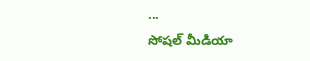...
సోషల్ మీడియా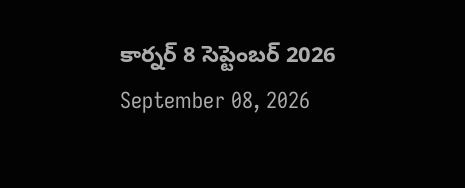కార్నర్ 8 సెప్టెంబర్ 2026
September 08, 2026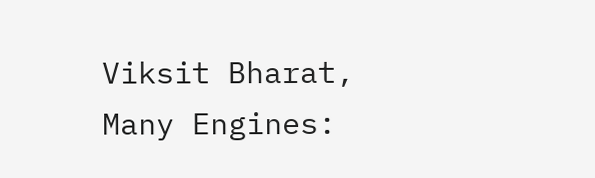Viksit Bharat, Many Engines: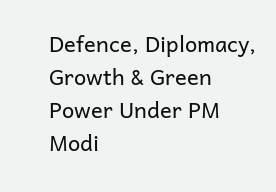Defence, Diplomacy, Growth & Green Power Under PM Modi